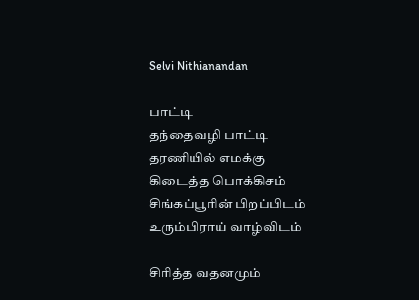Selvi Nithianandan

பாட்டி
தந்தைவழி பாட்டி
தரணியில் எமக்கு
கிடைத்த பொக்கிசம்
சிங்கப்பூரின் பிறப்பிடம்
உரும்பிராய் வாழ்விடம்

சிரித்த வதனமும்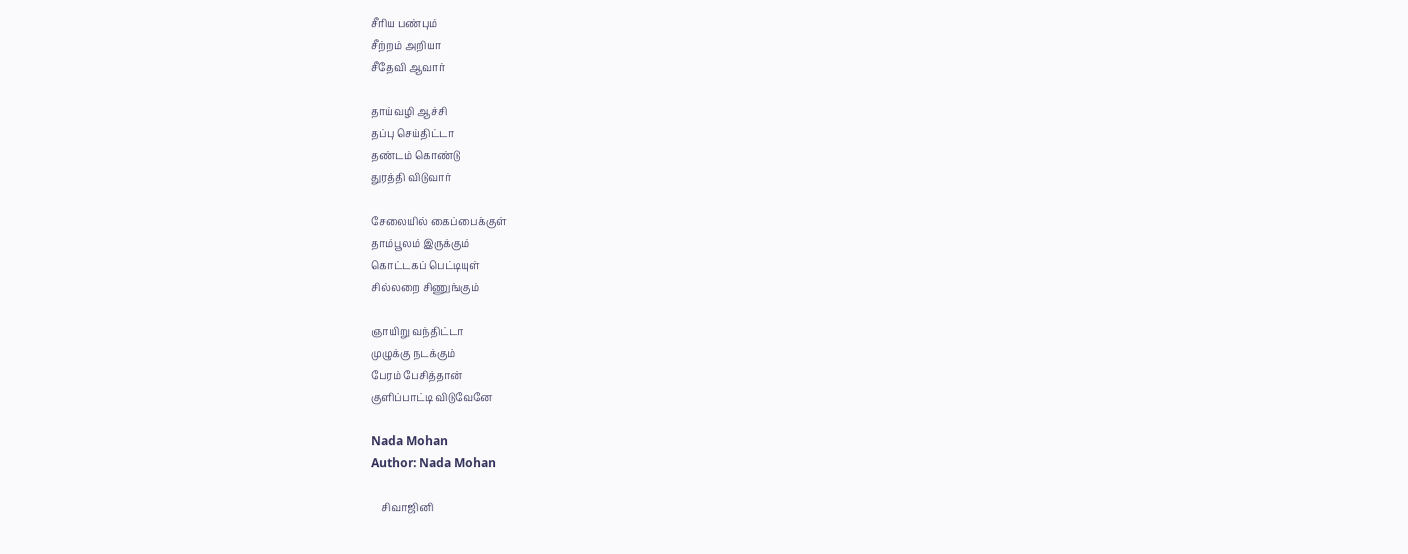சீரிய பண்பும்
சீற்றம் அறியா
சீதேவி ஆவார்

தாய்வழி ஆச்சி
தப்பு செய்திட்டா
தண்டம் கொண்டு
துரத்தி விடுவார்

சேலையில் கைப்பைக்குள்
தாம்பூலம் இருக்கும்
கொட்டகப் பெட்டியுள்
சில்லறை சிணுங்கும்

ஞாயிறு வந்திட்டா
முழுக்கு நடக்கும்
பேரம் பேசித்தான்
குளிப்பாட்டி விடுவேனே

Nada Mohan
Author: Nada Mohan

    சிவாஜினி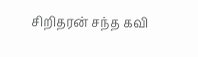சிறிதரன் சந்த கவி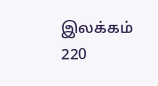இலக்கம் 220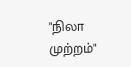"நிலா முற்றம்"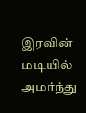இரவின் மடியில் அமர்ந்து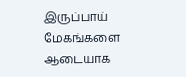இருப்பாய் மேகங்களை ஆடையாக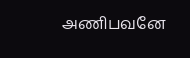அணிபவனே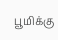பூமிக்கு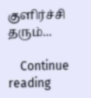குளிர்ச்சி தரும்...

    Continue reading